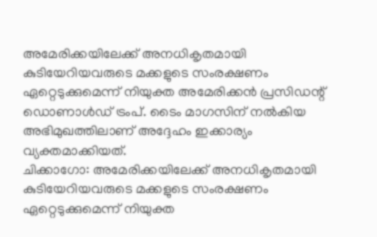അമേരിക്കയിലേക്ക് അനധികൃതമായി കുടിയേറിയവരുടെ മക്കളുടെ സംരക്ഷണം ഏറ്റെടുക്കുമെന്ന് നിയുക്ത അമേരിക്കൻ പ്രസിഡന്റ് ഡൊണാൾഡ് ട്രംപ്. ടൈം മാഗസിന് നൽകിയ അഭിമുഖത്തിലാണ് അദ്ദേഹം ഇക്കാര്യം വ്യക്തമാക്കിയത്.
ചിക്കാഗോ: അമേരിക്കയിലേക്ക് അനധികൃതമായി കുടിയേറിയവരുടെ മക്കളുടെ സംരക്ഷണം ഏറ്റെടുക്കുമെന്ന് നിയുക്ത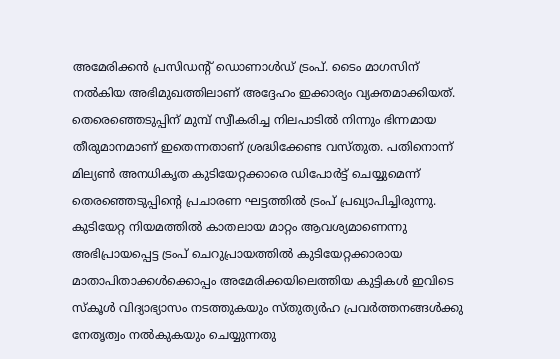അമേരിക്കൻ പ്രസിഡന്റ് ഡൊണാൾഡ് ട്രംപ്. ടൈം മാഗസിന് നൽകിയ അഭിമുഖത്തിലാണ് അദ്ദേഹം ഇക്കാര്യം വ്യക്തമാക്കിയത്. തെരെഞ്ഞെടുപ്പിന് മുമ്പ് സ്വീകരിച്ച നിലപാടിൽ നിന്നും ഭിന്നമായ തീരുമാനമാണ് ഇതെന്നതാണ് ശ്രദ്ധിക്കേണ്ട വസ്തുത. പതിനൊന്ന് മില്യൺ അനധികൃത കുടിയേറ്റക്കാരെ ഡിപോർട്ട് ചെയ്യുമെന്ന് തെരഞ്ഞെടുപ്പിന്റെ പ്രചാരണ ഘട്ടത്തിൽ ട്രംപ് പ്രഖ്യാപിച്ചിരുന്നു.
കുടിയേറ്റ നിയമത്തിൽ കാതലായ മാറ്റം ആവശ്യമാണെന്നു അഭിപ്രായപ്പെട്ട ട്രംപ് ചെറുപ്രായത്തിൽ കുടിയേറ്റക്കാരായ മാതാപിതാക്കൾക്കൊപ്പം അമേരിക്കയിലെത്തിയ കുട്ടികൾ ഇവിടെ സ്കൂൾ വിദ്യാഭ്യാസം നടത്തുകയും സ്തുത്യർഹ പ്രവർത്തനങ്ങൾക്കു നേതൃത്വം നൽകുകയും ചെയ്യുന്നതു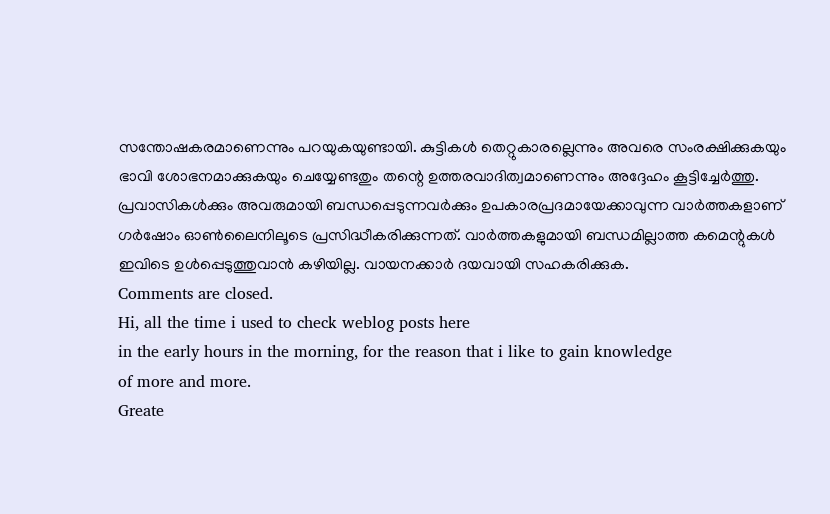സന്തോഷകരമാണെന്നും പറയുകയുണ്ടായി. കുട്ടികൾ തെറ്റുകാരല്ലെന്നും അവരെ സംരക്ഷിക്കുകയും ഭാവി ശോഭനമാക്കുകയും ചെയ്യേണ്ടതും തന്റെ ഉത്തരവാദിത്വമാണെന്നും അദ്ദേഹം കൂട്ടിച്ചേർത്തു.
പ്രവാസികൾക്കും അവരുമായി ബന്ധപ്പെടുന്നവർക്കും ഉപകാരപ്രദമായേക്കാവുന്ന വാർത്തകളാണ് ഗർഷോം ഓൺലൈനിലൂടെ പ്രസിദ്ധീകരിക്കുന്നത്. വാർത്തകളുമായി ബന്ധമില്ലാത്ത കമെന്റുകൾ ഇവിടെ ഉൾപ്പെടുത്തുവാൻ കഴിയില്ല. വായനക്കാർ ദയവായി സഹകരിക്കുക.
Comments are closed.
Hi, all the time i used to check weblog posts here
in the early hours in the morning, for the reason that i like to gain knowledge
of more and more.
Greate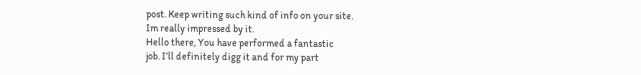post. Keep writing such kind of info on your site.
Im really impressed by it.
Hello there, You have performed a fantastic
job. I’ll definitely digg it and for my part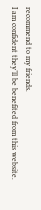recommend to my friends.
I am confident they’ll be benefited from this website.